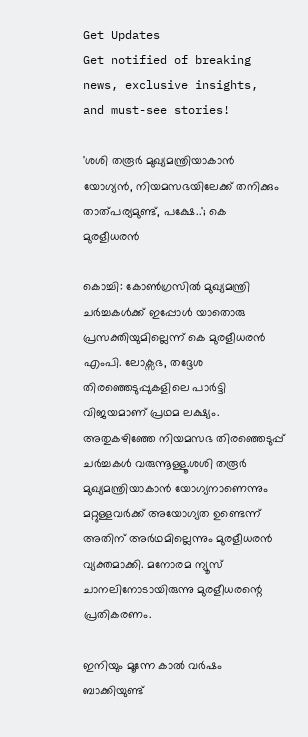Get Updates
Get notified of breaking news, exclusive insights, and must-see stories!

'ശശി തരൂർ മുഖ്യമന്ത്രിയാകാൻ യോഗ്യൻ, നിയമസഭയിലേക്ക് തനിക്കും താത്പര്യമുണ്ട്, പക്ഷേ..'; കെ മുരളീധരൻ

കൊച്ചി: കോൺഗ്രസിൽ മുഖ്യമന്ത്രി ചർച്ചകൾക്ക് ഇപ്പോൾ യാതൊരു പ്രസക്തിയുമില്ലെന്ന് കെ മുരളീധരൻ എംപി. ലോക്സഭ, തദ്ദേശ തിരഞ്ഞെടുപ്പുകളിലെ പാർട്ടി വിജയമാണ് പ്രഥമ ലക്ഷ്യം. അതുകഴിഞ്ഞേ നിയമസഭ തിരഞ്ഞെടുപ്പ് ചർച്ചകൾ വരുന്നൂള്ളൂ.ശശി തരൂര്‍ മുഖ്യമന്ത്രിയാകാന്‍ യോഗ്യനാണെന്നും മറ്റുള്ളവര്‍ക്ക് അയോഗ്യത ഉണ്ടെന്ന് അതിന് അര്‍ഥമില്ലെന്നും മുരളീധരൻ വ്യക്തമാക്കി. മനോരമ ന്യൂസ് ചാനലിനോടായിരുന്നു മുരളീധരന്റെ പ്രതികരണം.

ഇനിയും മൂന്നേ കാൽ വർഷം ബാക്കിയുണ്ട്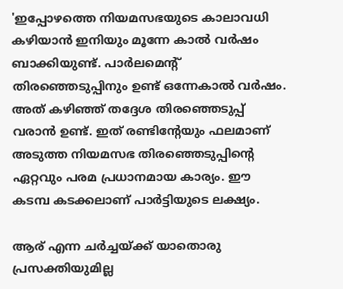'ഇപ്പോഴത്തെ നിയമസഭയുടെ കാലാവധി കഴിയാൻ ഇനിയും മൂന്നേ കാൽ വർഷം ബാക്കിയുണ്ട്. പാർലമെന്റ് തിരഞ്ഞെടുപ്പിനും ഉണ്ട് ഒന്നേകാൽ വർഷം. അത് കഴിഞ്ഞ് തദ്ദേശ തിര‍ഞ്ഞെടുപ്പ് വരാൻ ഉണ്ട്. ഇത് രണ്ടിന്റേയും ഫലമാണ് അടുത്ത നിയമസഭ തിരഞ്ഞെടുപ്പിന്റെ ഏറ്റവും പരമ പ്രധാനമായ കാര്യം. ഈ കടമ്പ കടക്കലാണ് പാർട്ടിയുടെ ലക്ഷ്യം.

ആര് എന്ന ചർച്ചയ്ക്ക് യാതൊരു പ്രസക്തിയുമില്ല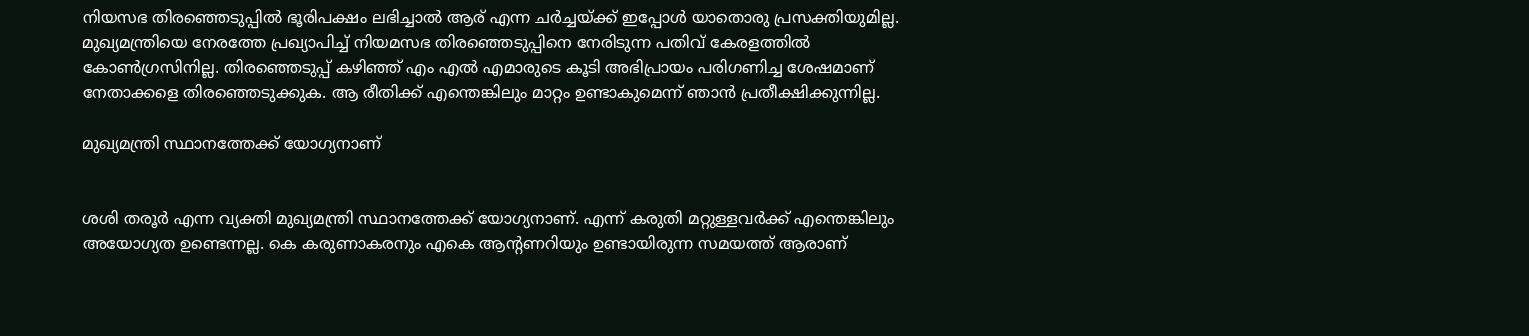നിയസഭ തിരഞ്ഞെടുപ്പിൽ ഭൂരിപക്ഷം ലഭിച്ചാൽ ആര് എന്ന ചർച്ചയ്ക്ക് ഇപ്പോൾ യാതൊരു പ്രസക്തിയുമില്ല. മുഖ്യമന്ത്രിയെ നേരത്തേ പ്രഖ്യാപിച്ച് നിയമസഭ തിരഞ്ഞെടുപ്പിനെ നേരിടുന്ന പതിവ് കേരളത്തിൽ കോൺഗ്രസിനില്ല. തിരഞ്ഞെടുപ്പ് കഴിഞ്ഞ് എം എൽ എമാരുടെ കൂടി അഭിപ്രായം പരിഗണിച്ച ശേഷമാണ് നേതാക്കളെ തിരഞ്ഞെടുക്കുക. ആ രീതിക്ക് എന്തെങ്കിലും മാറ്റം ഉണ്ടാകുമെന്ന് ഞാൻ പ്രതീക്ഷിക്കുന്നില്ല.

മുഖ്യമന്ത്രി സ്ഥാനത്തേക്ക് യോഗ്യനാണ്


ശശി തരൂർ എന്ന വ്യക്തി മുഖ്യമന്ത്രി സ്ഥാനത്തേക്ക് യോഗ്യനാണ്. എന്ന് കരുതി മറ്റുള്ളവർക്ക് എന്തെങ്കിലും അയോഗ്യത ഉണ്ടെന്നല്ല. കെ കരുണാകരനും എകെ ആന്റണറിയും ഉണ്ടായിരുന്ന സമയത്ത് ആരാണ്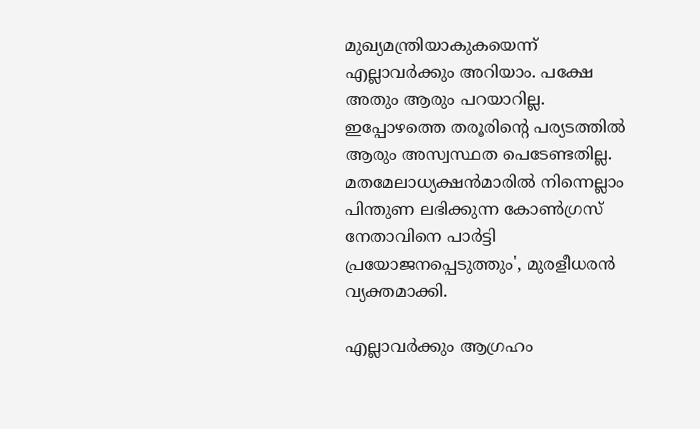മുഖ്യമന്ത്രിയാകുകയെന്ന് എല്ലാവർക്കും അറിയാം. പക്ഷേ അതും ആരും പറയാറില്ല. ഇപ്പോഴത്തെ തരൂരിന്റെ പര്യടത്തിൽ ആരും അസ്വസ്ഥത പെടേണ്ടതില്ല. മതമേലാധ്യക്ഷൻമാരിൽ നിന്നെല്ലാം പിന്തുണ ലഭിക്കുന്ന കോൺഗ്രസ് നേതാവിനെ പാർട്ടി പ്രയോജനപ്പെടുത്തും', മുരളീധരൻ വ്യക്തമാക്കി.

എല്ലാവർക്കും ആഗ്രഹം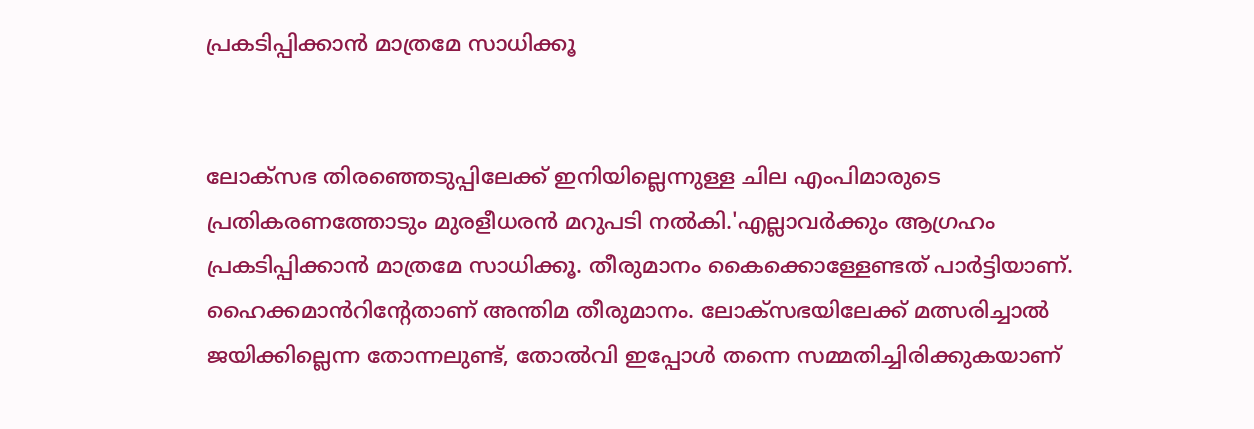പ്രകടിപ്പിക്കാൻ മാത്രമേ സാധിക്കൂ


ലോക്സഭ തിരഞ്ഞെടുപ്പിലേക്ക് ഇനിയില്ലെന്നുള്ള ചില എംപിമാരുടെ പ്രതികരണത്തോടും മുരളീധരൻ മറുപടി നൽകി.'എല്ലാവർക്കും ആഗ്രഹം പ്രകടിപ്പിക്കാൻ മാത്രമേ സാധിക്കൂ. തീരുമാനം കൈക്കൊള്ളേണ്ടത് പാർട്ടിയാണ്. ഹൈക്കമാൻറിന്റേതാണ് അന്തിമ തീരുമാനം. ലോക്സഭയിലേക്ക് മത്സരിച്ചാൽ ജയിക്കില്ലെന്ന തോന്നലുണ്ട്, തോൽവി ഇപ്പോൾ തന്നെ സമ്മതിച്ചിരിക്കുകയാണ്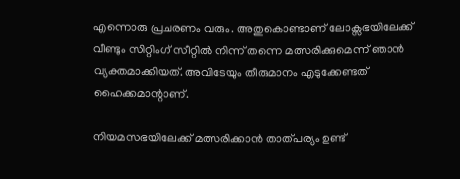എന്നൊരു പ്രചരണം വരും. അതുകൊണ്ടാണ് ലോക്സഭയിലേക്ക് വീണ്ടും സിറ്റിംഗ് സീറ്റിൽ നിന്ന് തന്നെ മത്സരിക്കുമെന്ന് ഞാൻ വ്യക്തമാക്കിയത്. അവിടേയും തീരുമാനം എടുക്കേണ്ടത് ഹൈക്കമാന്റാണ്.

നിയമസഭയിലേക്ക് മത്സരിക്കാൻ താത്പര്യം ഉണ്ട്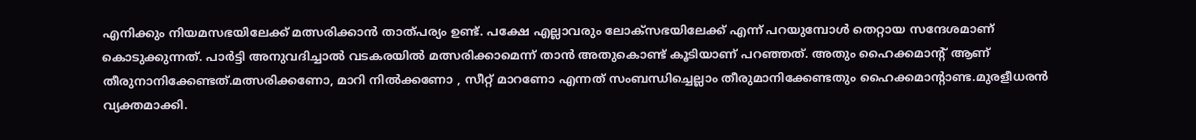എനിക്കും നിയമസഭയിലേക്ക് മത്സരിക്കാൻ താത്പര്യം ഉണ്ട്. പക്ഷേ എല്ലാവരും ലോക്സഭയിലേക്ക് എന്ന് പറയുമ്പോൾ തെറ്റായ സന്ദേശമാണ് കൊടുക്കുന്നത്. പാർട്ടി അനുവദിച്ചാൽ വടകരയിൽ മത്സരിക്കാമെന്ന് താൻ അതുകൊണ്ട് കൂടിയാണ് പറഞ്ഞത്. അതും ഹൈക്കമാന്റ് ആണ് തീരുനാനിക്കേണ്ടത്.മത്സരിക്കണോ, മാറി നിൽക്കണോ , സീറ്റ് മാറണോ എന്നത് സംബന്ധിച്ചെല്ലാം തീരുമാനിക്കേണ്ടതും ഹൈക്കമാന്റാണ്ട.മുരളീധരൻ വ്യക്തമാക്കി.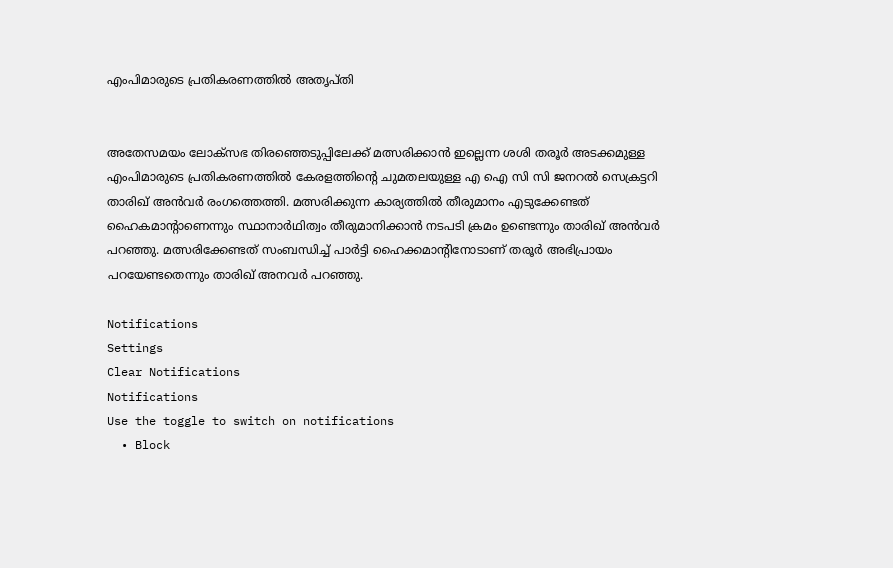എംപിമാരുടെ പ്രതികരണത്തിൽ അതൃപ്തി


അതേസമയം ലോക്സഭ തിരഞ്ഞെടുപ്പിലേക്ക് മത്സരിക്കാൻ ഇല്ലെന്ന ശശി തരൂർ അടക്കമുള്ള എംപിമാരുടെ പ്രതികരണത്തിൽ കേരളത്തിന്റെ ചുമതലയുള്ള എ ഐ സി സി ജനറൽ സെക്രട്ടറി താരിഖ് അൻവർ രംഗത്തെത്തി. മത്സരിക്കുന്ന കാര്യത്തില്‍ തീരുമാനം എടുക്കേണ്ടത് ഹൈകമാന്‍റാണെന്നും സ്ഥാനാർഥിത്വം തീരുമാനിക്കാൻ നടപടി ക്രമം ഉണ്ടെന്നും താരിഖ് അൻവർ പറഞ്ഞു. മത്സരിക്കേണ്ടത് സംബന്ധിച്ച് പാർട്ടി ഹൈക്കമാന്റിനോടാണ് തരൂർ അഭിപ്രായം പറയേണ്ടതെന്നും താരിഖ് അനവർ പറഞ്ഞു.

Notifications
Settings
Clear Notifications
Notifications
Use the toggle to switch on notifications
  • Block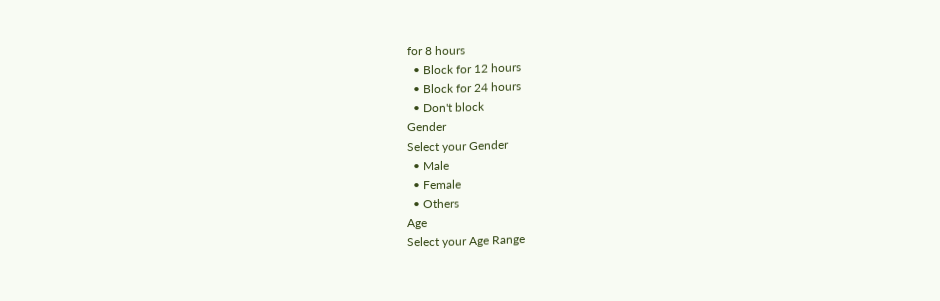for 8 hours
  • Block for 12 hours
  • Block for 24 hours
  • Don't block
Gender
Select your Gender
  • Male
  • Female
  • Others
Age
Select your Age Range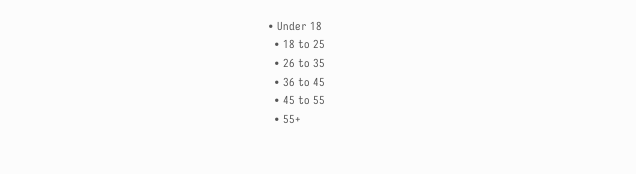• Under 18
  • 18 to 25
  • 26 to 35
  • 36 to 45
  • 45 to 55
  • 55+